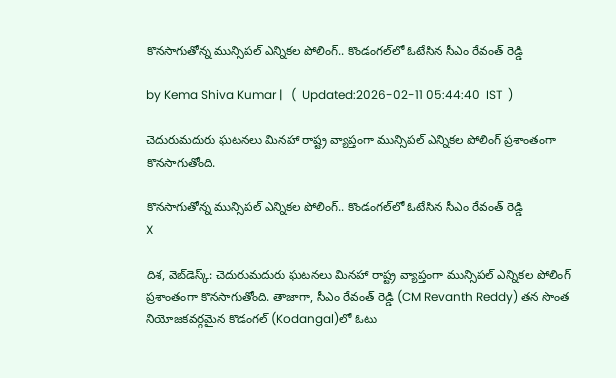కొనసాగుతోన్న మున్సిపల్ ఎన్నికల పోలింగ్.. కొండంగల్‌లో ఓటేసిన సీఎం రేవంత్ రెడ్డి

by Kema Shiva Kumar |   (  Updated:2026-02-11 05:44:40  IST  )

చెదురుమదురు ఘటనలు మినహా రాష్ట్ర వ్యాప్తంగా మున్సిపల్ ఎన్నికల పోలింగ్ ప్రశాంతంగా కొనసాగుతోంది.

కొనసాగుతోన్న మున్సిపల్ ఎన్నికల పోలింగ్.. కొండంగల్‌లో ఓటేసిన సీఎం రేవంత్ రెడ్డి
X

దిశ, వెబ్‌డెస్క్: చెదురుమదురు ఘటనలు మినహా రాష్ట్ర వ్యాప్తంగా మున్సిపల్ ఎన్నికల పోలింగ్ ప్రశాంతంగా కొనసాగుతోంది. తాజాగా, సీఎం రేవంత్ రెడ్డి (CM Revanth Reddy) తన సొంత నియోజకవర్గమైన కొడంగల్‌ (Kodangal)లో ఓటు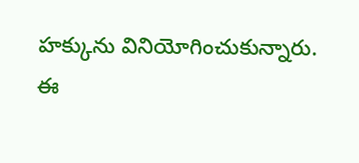హక్కును వినియోగించుకున్నారు. ఈ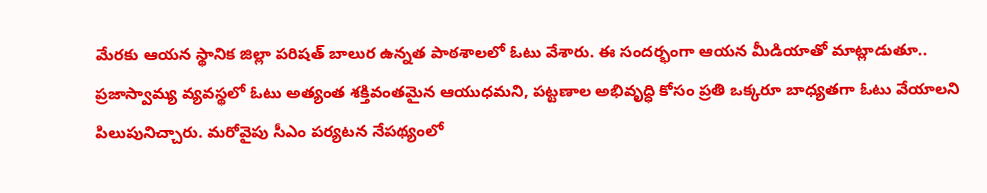మేరకు ఆయన స్థానిక జిల్లా పరిషత్ బాలుర ఉన్నత పాఠశాలలో ఓటు వేశారు. ఈ సందర్భంగా ఆయన మీడియాతో మాట్లాడుతూ.. ప్రజాస్వామ్య వ్యవస్థలో ఓటు అత్యంత శక్తివంతమైన ఆయుధమని, పట్టణాల అభివృద్ధి కోసం ప్రతి ఒక్కరూ బాధ్యతగా ఓటు వేయాలని పిలుపునిచ్చారు. మరోవైపు సీఎం పర్యటన నేపథ్యంలో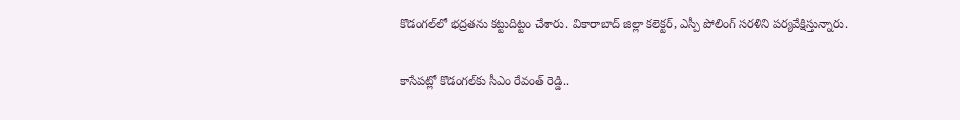కొడంగల్‌లో భద్రతను కట్టుదిట్టం చేశారు. వికారాబాద్ జిల్లా కలెక్టర్, ఎస్పీ పోలింగ్ సరళిని పర్యవేక్షిస్తున్నారు.

కాసేపట్లో కొడంగల్‌కు సీఎం రేవంత్ రెడ్డి..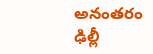అనంతరం ఢిల్లీ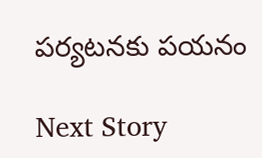పర్యటనకు పయనం

Next Story